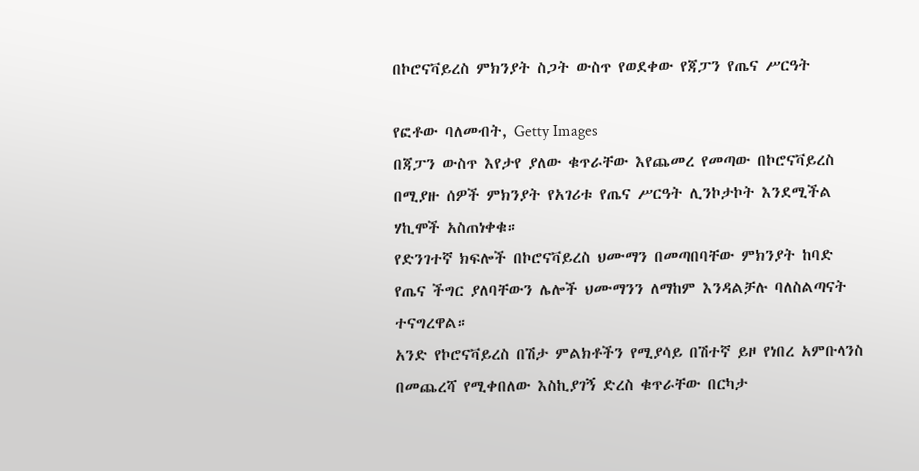በኮሮናቫይረስ ምክንያት ስጋት ውስጥ የወደቀው የጃፓን የጤና ሥርዓት

የፎቶው ባለመብት, Getty Images
በጃፓን ውስጥ እየታየ ያለው ቁጥራቸው እየጨመረ የመጣው በኮሮናቫይረስ በሚያዙ ሰዎች ምክንያት የአገሪቱ የጤና ሥርዓት ሊንኮታኮት እንደሚችል ሃኪሞች አስጠነቀቁ።
የድንገተኛ ክፍሎች በኮሮናቫይረስ ህሙማን በመጣበባቸው ምክንያት ከባድ የጤና ችግር ያለባቸውን ሌሎች ህሙማንን ለማከም እንዳልቻሉ ባለስልጣናት ተናግረዋል።
አንድ የኮሮናቫይረስ በሽታ ምልክቶችን የሚያሳይ በሽተኛ ይዞ የነበረ አምቡላንስ በመጨረሻ የሚቀበለው እስኪያገኝ ድረስ ቁጥራቸው በርካታ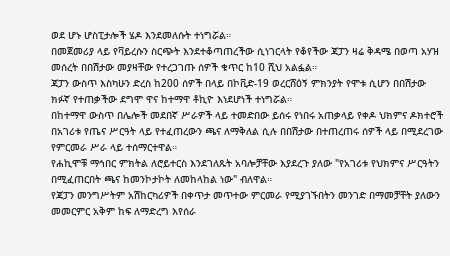ወደ ሆኑ ሆስፒታሎች ሄዶ እንደመለሱት ተነግሯል።
በመጀመሪያ ላይ የቫይረሱን ስርጭት እንደተቆጣጠረችው ሲነገርላት የቆየችው ጃፓን ዛሬ ቅዳሜ በወጣ አሃዝ መሰረት በበሽታው መያዛቸው የተረጋገጡ ሰዎች ቁጥር ከ10 ሺህ አልፏል።
ጃፓን ውስጥ እስካሁን ድረስ ከ200 ሰዎች በላይ በኮቪድ-19 ወረርሸዕኝ ምክንያት የሞቱ ሲሆን በበሽታው ክፉኛ የተጠቃችው ደግሞ ዋና ከተማዋ ቶኪዮ እነደሆነች ተነግሯል።
በከተማዋ ውስጥ በሌሎች መደበኛ ሥራዎች ላይ ተመድበው ይሰሩ የነበሩ አጠቃላይ የቀዶ ህክምና ዶክተሮች በአገሪቱ የጤና ሥርዓት ላይ የተፈጠረውን ጫና ለማቅለል ሲሉ በበሽታው በተጠረጠሩ ሰዎች ላይ በሚደረገው የምርመራ ሥራ ላይ ተሰማርተዋል።
የሐኪሞቹ ማኅበር ምክትል ለሮይተርስ እንደገለጹት አባሎቻቸው እያደረጉ ያለው "የአገሪቱ የህክምና ሥርዓትን በሚፈጠርበት ጫና ከመንኮታኮት ለመከላከል ነው" ብለዋል።
የጃፓን መንግሥትም አሽከርካሪዎች በቀጥታ መጥተው ምርመራ የሚያገኙበትን መንገድ በማመቻቸት ያለውን መመርምር አቅም ከፍ ለማድረግ እየሰራ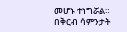መሆኑ ተነግሯል።
በቅርብ ሳምንታት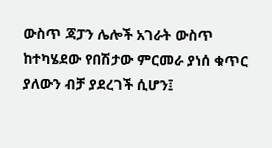ውስጥ ጃፓን ሌሎች አገራት ውስጥ ከተካሄደው የበሽታው ምርመራ ያነሰ ቁጥር ያለውን ብቻ ያደረገች ሲሆን፤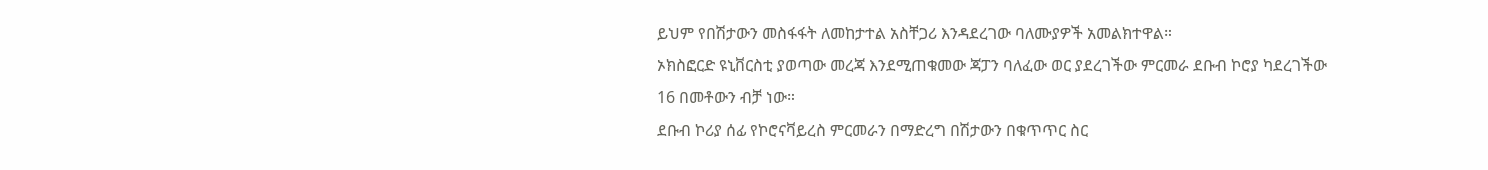ይህም የበሽታውን መስፋፋት ለመከታተል አስቸጋሪ እንዳደረገው ባለሙያዎች አመልክተዋል።
ኦክስፎርድ ዩኒቨርስቲ ያወጣው መረጃ እንደሚጠቁመው ጃፓን ባለፈው ወር ያደረገችው ምርመራ ደቡብ ኮሮያ ካደረገችው 16 በመቶውን ብቻ ነው።
ደቡብ ኮሪያ ሰፊ የኮሮናቫይረስ ምርመራን በማድረግ በሽታውን በቁጥጥር ስር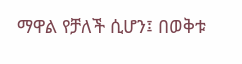ማዋል የቻለች ሲሆን፤ በወቅቱ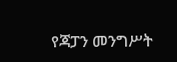የጃፓን መንግሥት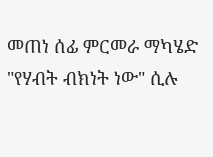መጠነ ሰፊ ምርመራ ማካሄድ "የሃብት ብክነት ነው" ሲሉ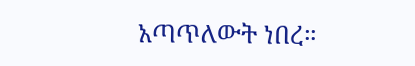አጣጥለውት ነበረ።